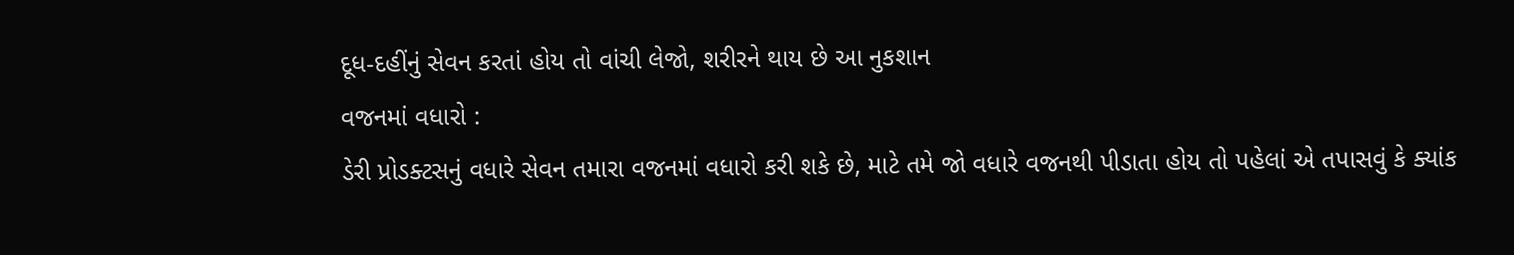દૂધ-દહીંનું સેવન કરતાં હોય તો વાંચી લેજો, શરીરને થાય છે આ નુકશાન
વજનમાં વધારો :
ડેરી પ્રોડક્ટસનું વધારે સેવન તમારા વજનમાં વધારો કરી શકે છે, માટે તમે જો વધારે વજનથી પીડાતા હોય તો પહેલાં એ તપાસવું કે ક્યાંક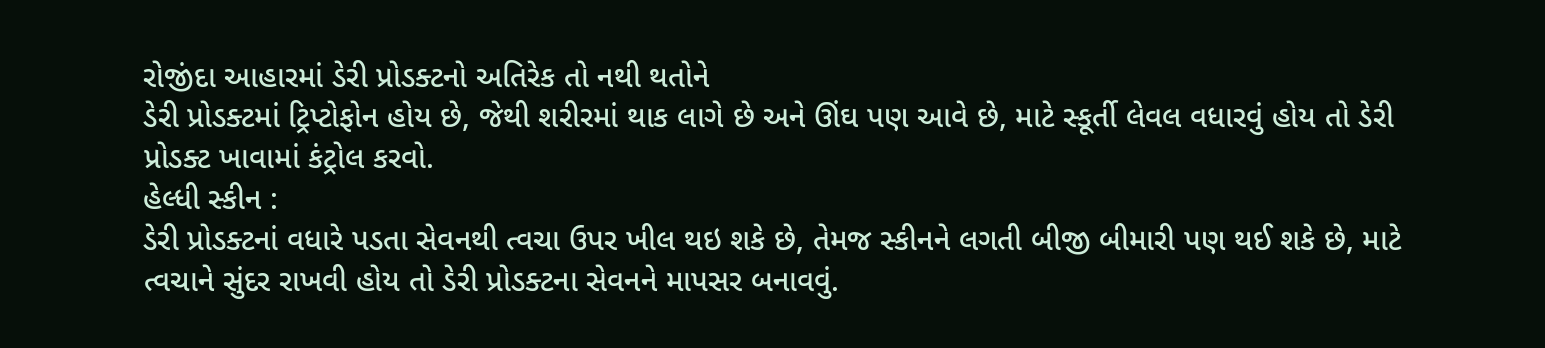રોજીંદા આહારમાં ડેરી પ્રોડક્ટનો અતિરેક તો નથી થતોને
ડેરી પ્રોડક્ટમાં ટ્રિપ્ટોફોન હોય છે, જેથી શરીરમાં થાક લાગે છે અને ઊંઘ પણ આવે છે, માટે સ્કૂર્તી લેવલ વધારવું હોય તો ડેરી પ્રોડક્ટ ખાવામાં કંટ્રોલ કરવો.
હેલ્ધી સ્કીન :
ડેરી પ્રોડક્ટનાં વધારે પડતા સેવનથી ત્વચા ઉપર ખીલ થઇ શકે છે, તેમજ સ્કીનને લગતી બીજી બીમારી પણ થઈ શકે છે, માટે ત્વચાને સુંદર રાખવી હોય તો ડેરી પ્રોડક્ટના સેવનને માપસર બનાવવું.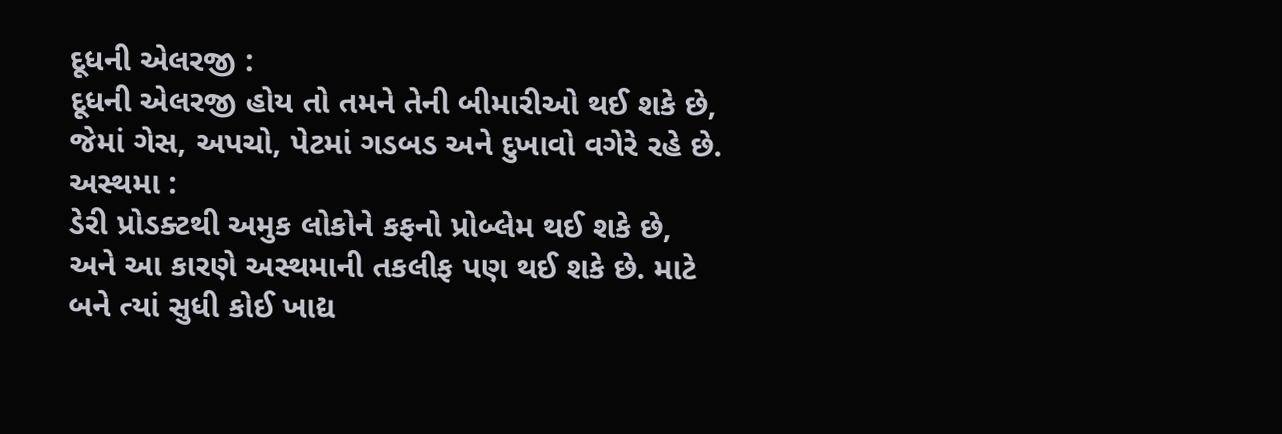દૂધની એલરજી :
દૂધની એલરજી હોય તો તમને તેની બીમારીઓ થઈ શકે છે, જેમાં ગેસ, અપચો, પેટમાં ગડબડ અને દુખાવો વગેરે રહે છે.
અસ્થમા :
ડેરી પ્રોડક્ટથી અમુક લોકોને કફનો પ્રોબ્લેમ થઈ શકે છે, અને આ કારણે અસ્થમાની તકલીફ પણ થઈ શકે છે. માટે બને ત્યાં સુધી કોઈ ખાદ્ય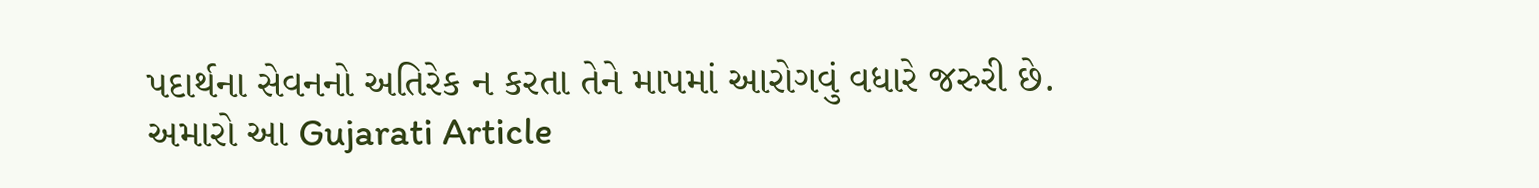પદાર્થના સેવનનો અતિરેક ન કરતા તેને માપમાં આરોગવું વધારે જરુરી છે.
અમારો આ Gujarati Article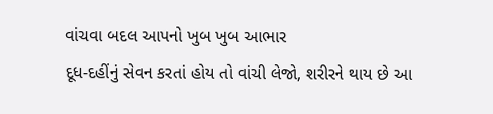વાંચવા બદલ આપનો ખુબ ખુબ આભાર
દૂધ-દહીંનું સેવન કરતાં હોય તો વાંચી લેજો, શરીરને થાય છે આ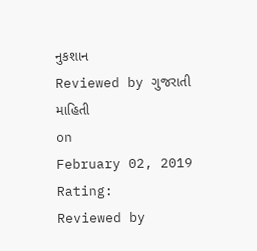નુકશાન
Reviewed by ગુજરાતી માહિતી
on
February 02, 2019
Rating:
Reviewed by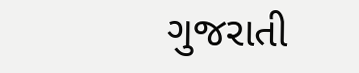ગુજરાતી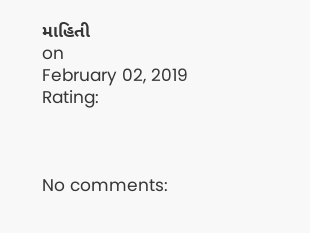માહિતી
on
February 02, 2019
Rating:



No comments: